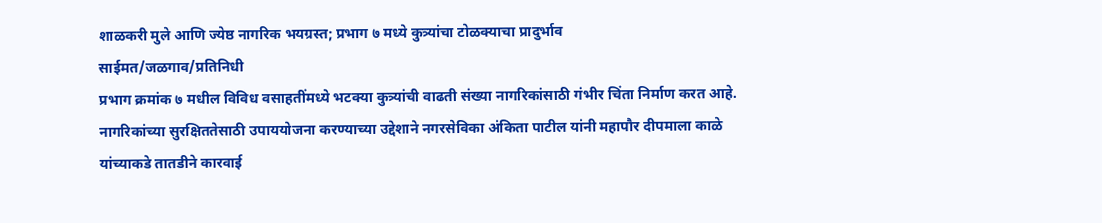शाळकरी मुले आणि ज्येष्ठ नागरिक भयग्रस्त; प्रभाग ७ मध्ये कुत्र्यांचा टोळक्याचा प्रादुर्भाव
साईमत/जळगाव/प्रतिनिधी
प्रभाग क्रमांक ७ मधील विविध वसाहतींमध्ये भटक्या कुत्र्यांची वाढती संख्या नागरिकांसाठी गंभीर चिंता निर्माण करत आहे. नागरिकांच्या सुरक्षिततेसाठी उपाययोजना करण्याच्या उद्देशाने नगरसेविका अंकिता पाटील यांनी महापौर दीपमाला काळे यांच्याकडे तातडीने कारवाई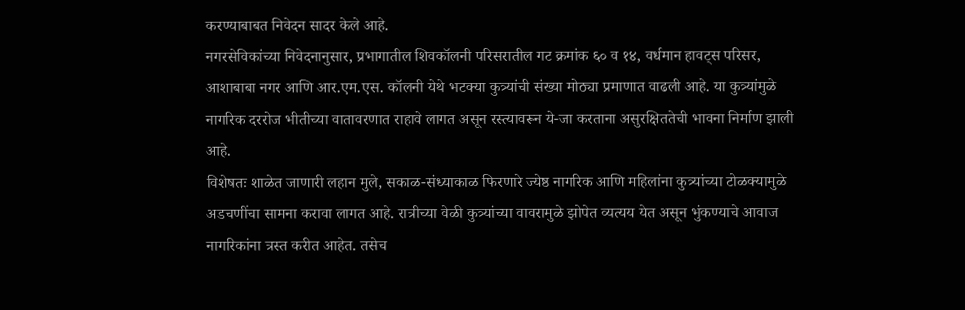करण्याबाबत निवेदन सादर केले आहे.
नगरसेविकांच्या निवेदनानुसार, प्रभागातील शिवकॉलनी परिसरातील गट क्रमांक ६० व १४, वर्धमान हावट्स परिसर, आशाबाबा नगर आणि आर.एम.एस. कॉलनी येथे भटक्या कुत्र्यांची संख्या मोठ्या प्रमाणात वाढली आहे. या कुत्र्यांमुळे नागरिक दररोज भीतीच्या वातावरणात राहावे लागत असून रस्त्यावरून ये-जा करताना असुरक्षिततेची भावना निर्माण झाली आहे.
विशेषतः शाळेत जाणारी लहान मुले, सकाळ-संध्याकाळ फिरणारे ज्येष्ठ नागरिक आणि महिलांना कुत्र्यांच्या टोळक्यामुळे अडचणींचा सामना करावा लागत आहे. रात्रीच्या वेळी कुत्र्यांच्या वावरामुळे झोपेत व्यत्यय येत असून भुंकण्याचे आवाज नागरिकांना त्रस्त करीत आहेत. तसेच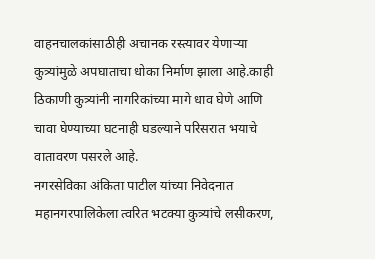वाहनचालकांसाठीही अचानक रस्त्यावर येणाऱ्या कुत्र्यांमुळे अपघाताचा धोका निर्माण झाला आहे.काही ठिकाणी कुत्र्यांनी नागरिकांच्या मागे धाव घेणे आणि चावा घेण्याच्या घटनाही घडल्याने परिसरात भयाचे वातावरण पसरले आहे.
नगरसेविका अंकिता पाटील यांच्या निवेदनात महानगरपालिकेला त्वरित भटक्या कुत्र्यांचे लसीकरण,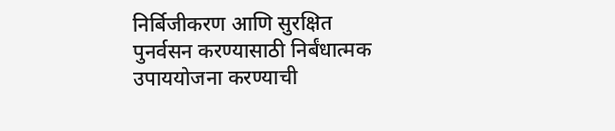निर्बिजीकरण आणि सुरक्षित पुनर्वसन करण्यासाठी निर्बंधात्मक उपाययोजना करण्याची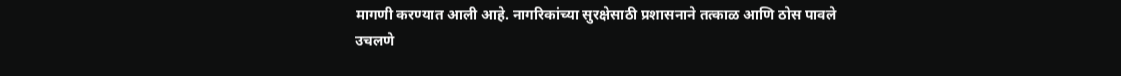मागणी करण्यात आली आहे. नागरिकांच्या सुरक्षेसाठी प्रशासनाने तत्काळ आणि ठोस पावले उचलणे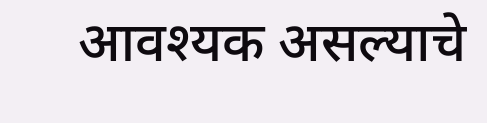आवश्यक असल्याचे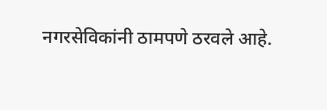नगरसेविकांनी ठामपणे ठरवले आहे.